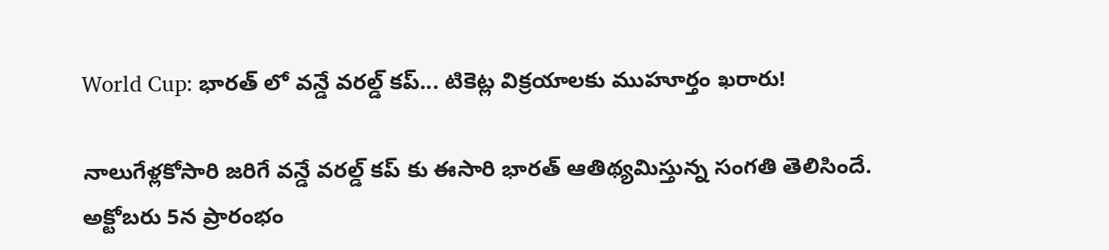World Cup: భారత్ లో వన్డే వరల్డ్ కప్... టికెట్ల విక్రయాలకు ముహూర్తం ఖరారు!

నాలుగేళ్లకోసారి జరిగే వన్డే వరల్డ్ కప్ కు ఈసారి భారత్ ఆతిథ్యమిస్తున్న సంగతి తెలిసిందే. అక్టోబరు 5న ప్రారంభం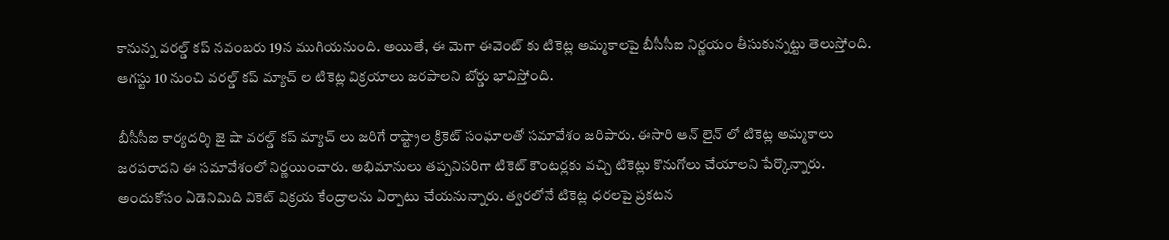కానున్న వరల్డ్ కప్ నవంబరు 19న ముగియనుంది. అయితే, ఈ మెగా ఈవెంట్ కు టికెట్ల అమ్మకాలపై బీసీసీఐ నిర్ణయం తీసుకున్నట్టు తెలుస్తోంది. ఆగస్టు 10 నుంచి వరల్డ్ కప్ మ్యాచ్ ల టికెట్ల విక్రయాలు జరపాలని బోర్డు భావిస్తోంది.

బీసీసీఐ కార్యదర్శి జై షా వరల్డ్ కప్ మ్యాచ్ లు జరిగే రాష్ట్రాల క్రికెట్ సంఘాలతో సమావేశం జరిపారు. ఈసారి ఆన్ లైన్ లో టికెట్ల అమ్మకాలు జరపరాదని ఈ సమావేశంలో నిర్ణయించారు. అభిమానులు తప్పనిసరిగా టికెట్ కౌంటర్లకు వచ్చి టికెట్లు కొనుగోలు చేయాలని పేర్కొన్నారు. అందుకోసం ఏడెనిమిది వికెట్ విక్రయ కేంద్రాలను ఏర్పాటు చేయనున్నారు. త్వరలోనే టికెట్ల ధరలపై ప్రకటన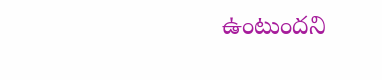ఉంటుందని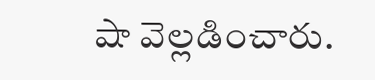షా వెల్లడించారు.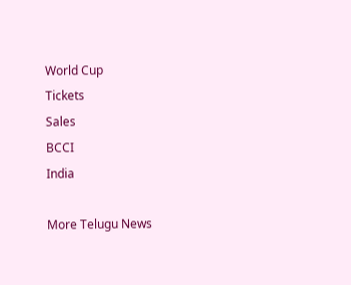World Cup
Tickets
Sales
BCCI
India

More Telugu News